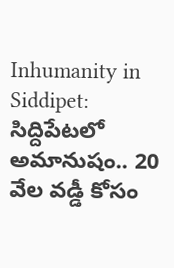Inhumanity in Siddipet: సిద్దిపేటలో అమానుషం.. 20 వేల వడ్డీ కోసం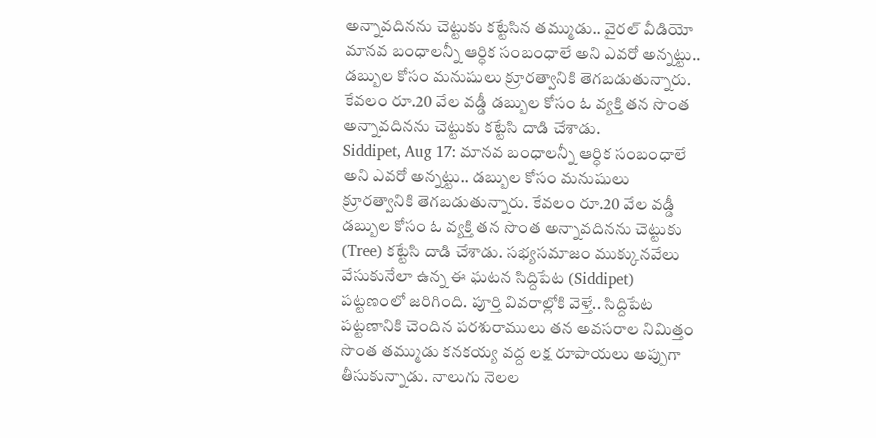అన్నావదినను చెట్టుకు కట్టేసిన తమ్ముడు.. వైరల్ వీడియో
మానవ బంధాలన్నీ ఆర్ధిక సంబంధాలే అని ఎవరో అన్నట్టు.. డబ్బుల కోసం మనుషులు క్రూరత్వానికి తెగబడుతున్నారు. కేవలం రూ.20 వేల వడ్డీ డబ్బుల కోసం ఓ వ్యక్తి తన సొంత అన్నావదినను చెట్టుకు కట్టేసి దాడి చేశాడు.
Siddipet, Aug 17: మానవ బంధాలన్నీ ఆర్ధిక సంబంధాలే అని ఎవరో అన్నట్టు.. డబ్బుల కోసం మనుషులు క్రూరత్వానికి తెగబడుతున్నారు. కేవలం రూ.20 వేల వడ్డీ డబ్బుల కోసం ఓ వ్యక్తి తన సొంత అన్నావదినను చెట్టుకు (Tree) కట్టేసి దాడి చేశాడు. సభ్యసమాజం ముక్కునవేలు వేసుకునేలా ఉన్న ఈ ఘటన సిద్దిపేట (Siddipet) పట్టణంలో జరిగింది. పూర్తి వివరాల్లోకి వెళ్తే.. సిద్దిపేట పట్టణానికి చెందిన పరశురాములు తన అవసరాల నిమిత్తం సొంత తమ్ముడు కనకయ్య వద్ద లక్ష రూపాయలు అప్పుగా తీసుకున్నాడు. నాలుగు నెలల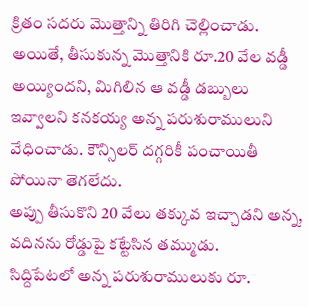క్రితం సదరు మొత్తాన్ని తిరిగి చెల్లించాడు. అయితే, తీసుకున్న మొత్తానికి రూ.20 వేల వడ్డీ అయ్యిందని, మిగిలిన ఆ వడ్డీ డబ్బులు ఇవ్వాలని కనకయ్య అన్న పరుశురాములుని వేధించాడు. కౌన్సిలర్ దగ్గరికీ పంచాయితీ పోయినా తెగలేదు.
అప్పు తీసుకొని 20 వేలు తక్కువ ఇచ్చాడని అన్న, వదినను రోడ్డుపై కట్టేసిన తమ్ముడు.
సిద్దిపేటలో అన్న పరుశురాములుకు రూ.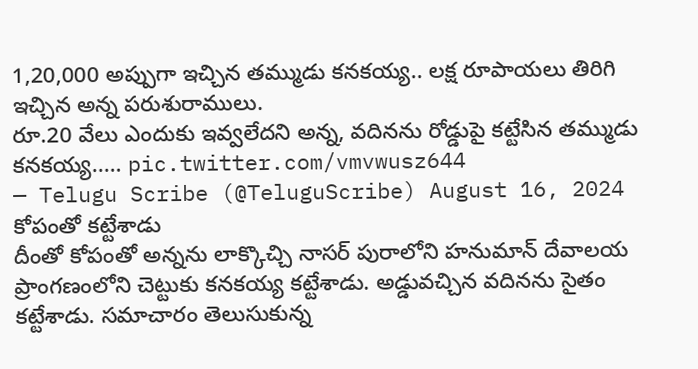1,20,000 అప్పుగా ఇచ్చిన తమ్ముడు కనకయ్య.. లక్ష రూపాయలు తిరిగి ఇచ్చిన అన్న పరుశురాములు.
రూ.20 వేలు ఎందుకు ఇవ్వలేదని అన్న, వదినను రోడ్డుపై కట్టేసిన తమ్ముడు కనకయ్య..… pic.twitter.com/vmvwusz644
— Telugu Scribe (@TeluguScribe) August 16, 2024
కోపంతో కట్టేశాడు
దీంతో కోపంతో అన్నను లాక్కొచ్చి నాసర్ పురాలోని హనుమాన్ దేవాలయ ప్రాంగణంలోని చెట్టుకు కనకయ్య కట్టేశాడు. అడ్డువచ్చిన వదినను సైతం కట్టేశాడు. సమాచారం తెలుసుకున్న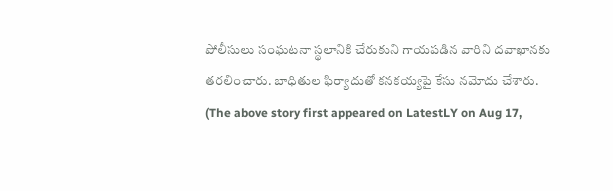పోలీసులు సంఘటనా స్థలానికి చేరుకుని గాయపడిన వారిని దవాఖానకు తరలించారు. బాధితుల ఫిర్యాదుతో కనకయ్యపై కేసు నమోదు చేశారు.
(The above story first appeared on LatestLY on Aug 17,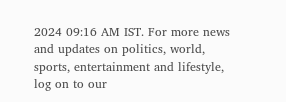2024 09:16 AM IST. For more news and updates on politics, world, sports, entertainment and lifestyle, log on to our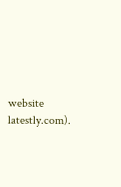website latestly.com).